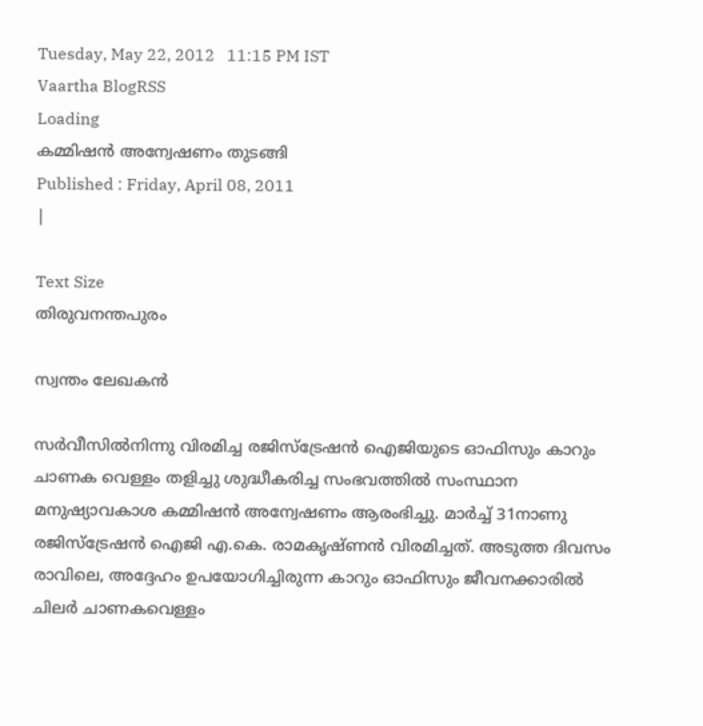Tuesday, May 22, 2012   11:15 PM IST
Vaartha BlogRSS
Loading
കമ്മിഷന്‍ അന്വേഷണം തുടങ്ങി
Published : Friday, April 08, 2011
|

Text Size
തിരുവനന്തപുരം

സ്വന്തം ലേഖകന്‍

സര്‍വീസില്‍നിന്നു വിരമിച്ച രജിസ്ട്രേഷന്‍ ഐജിയുടെ ഓഫിസും കാറും ചാണക വെള്ളം തളിച്ചു ശുദ്ധീകരിച്ച സംഭവത്തില്‍ സംസ്ഥാന മനുഷ്യാവകാശ കമ്മിഷന്‍ അന്വേഷണം ആരംഭിച്ചു. മാര്‍ച്ച് 31നാണു രജിസ്ട്രേഷന്‍ ഐജി എ.കെ. രാമകൃഷ്ണന്‍ വിരമിച്ചത്. അടുത്ത ദിവസം രാവിലെ, അദ്ദേഹം ഉപയോഗിച്ചിരുന്ന കാറും ഓഫിസും ജീവനക്കാരില്‍ ചിലര്‍ ചാണകവെള്ളം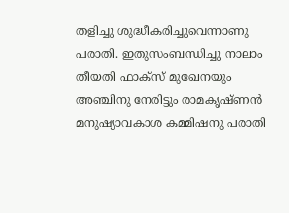തളിച്ചു ശുദ്ധീകരിച്ചുവെന്നാണു പരാതി. ഇതുസംബന്ധിച്ചു നാലാം തീയതി ഫാക്സ് മുഖേനയും അഞ്ചിനു നേരിട്ടും രാമകൃഷ്ണന്‍ മനുഷ്യാവകാശ കമ്മിഷനു പരാതി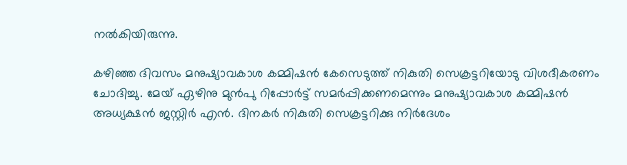നല്‍കിയിരുന്നു.

കഴിഞ്ഞ ദിവസം മനുഷ്യാവകാശ കമ്മിഷന്‍ കേസെടുത്ത് നികുതി സെക്രട്ടറിയോടു വിശദീകരണം ചോദിച്ചു. മേയ് ഏഴിനു മുന്‍പു റിപ്പോര്‍ട്ട് സമര്‍പ്പിക്കണമെന്നും മനുഷ്യാവകാശ കമ്മിഷന്‍ അധ്യക്ഷന്‍ ജസ്റ്റിര്‍ എന്‍. ദിനകര്‍ നികുതി സെക്രട്ടറിക്കു നിര്‍ദേശം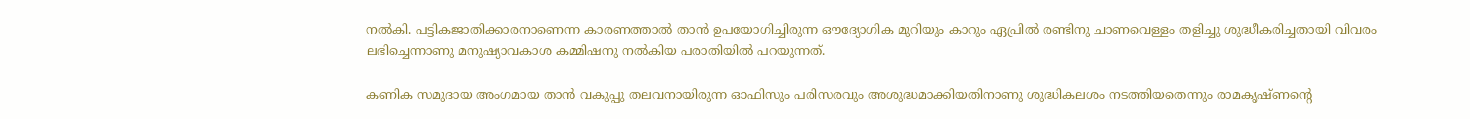നല്‍കി. പട്ടികജാതിക്കാരനാണെന്ന കാരണത്താല്‍ താന്‍ ഉപയോഗിച്ചിരുന്ന ഔദ്യോഗിക മുറിയും കാറും ഏപ്രില്‍ രണ്ടിനു ചാണവെള്ളം തളിച്ചു ശുദ്ധീകരിച്ചതായി വിവരം ലഭിച്ചെന്നാണു മനുഷ്യാവകാശ കമ്മിഷനു നല്‍കിയ പരാതിയില്‍ പറയുന്നത്.

കണിക സമുദായ അംഗമായ താന്‍ വകുപ്പു തലവനായിരുന്ന ഓഫിസും പരിസരവും അശുദ്ധമാക്കിയതിനാണു ശുദ്ധികലശം നടത്തിയതെന്നും രാമകൃഷ്ണന്‍റെ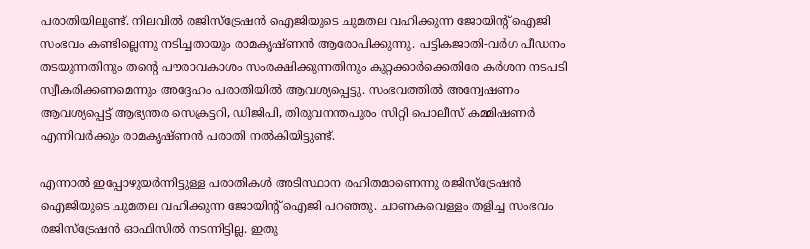പരാതിയിലുണ്ട്. നിലവില്‍ രജിസ്ട്രേഷന്‍ ഐജിയുടെ ചുമതല വഹിക്കുന്ന ജോയിന്‍റ് ഐജി സംഭവം കണ്ടില്ലെന്നു നടിച്ചതായും രാമകൃഷ്ണന്‍ ആരോപിക്കുന്നു. പട്ടികജാതി-വര്‍ഗ പീഡനം തടയുന്നതിനും തന്‍റെ പൗരാവകാശം സംരക്ഷിക്കുന്നതിനും കുറ്റക്കാര്‍ക്കെതിരേ കര്‍ശന നടപടി സ്വീകരിക്കണമെന്നും അദ്ദേഹം പരാതിയില്‍ ആവശ്യപ്പെട്ടു. സംഭവത്തില്‍ അന്വേഷണം ആവശ്യപ്പെട്ട് ആഭ്യന്തര സെക്രട്ടറി, ഡിജിപി, തിരുവനന്തപുരം സിറ്റി പൊലീസ് കമ്മിഷണര്‍ എന്നിവര്‍ക്കും രാമകൃഷ്ണന്‍ പരാതി നല്‍കിയിട്ടുണ്ട്.

എന്നാല്‍ ഇപ്പോഴുയര്‍ന്നിട്ടുള്ള പരാതികള്‍ അടിസ്ഥാന രഹിതമാണെന്നു രജിസ്ട്രേഷന്‍ ഐജിയുടെ ചുമതല വഹിക്കുന്ന ജോയിന്‍റ് ഐജി പറഞ്ഞു. ചാണകവെള്ളം തളിച്ച സംഭവം രജിസ്ട്രേഷന്‍ ഓഫിസില്‍ നടന്നിട്ടില്ല. ഇതു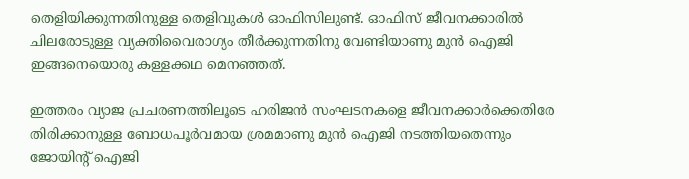തെളിയിക്കുന്നതിനുള്ള തെളിവുകള്‍ ഓഫിസിലുണ്ട്. ഓഫിസ് ജീവനക്കാരില്‍ ചിലരോടുള്ള വ്യക്തിവൈരാഗ്യം തീര്‍ക്കുന്നതിനു വേണ്ടിയാണു മുന്‍ ഐജി ഇങ്ങനെയൊരു കള്ളക്കഥ മെനഞ്ഞത്.

ഇത്തരം വ്യാജ പ്രചരണത്തിലൂടെ ഹരിജന്‍ സംഘടനകളെ ജീവനക്കാര്‍ക്കെതിരേ തിരിക്കാനുള്ള ബോധപൂര്‍വമായ ശ്രമമാണു മുന്‍ ഐജി നടത്തിയതെന്നും ജോയിന്‍റ് ഐജി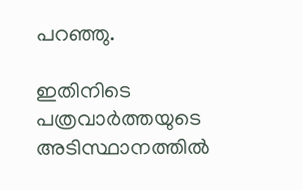പറഞ്ഞു.

ഇതിനിടെ പത്രവാര്‍ത്തയുടെ അടിസ്ഥാനത്തില്‍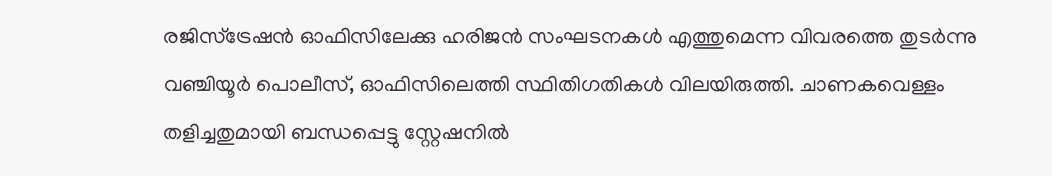രജിസ്ട്രേഷന്‍ ഓഫിസിലേക്കു ഹരിജന്‍ സംഘടനകള്‍ എത്തുമെന്ന വിവരത്തെ തുടര്‍ന്നു വഞ്ചിയൂര്‍ പൊലീസ്, ഓഫിസിലെത്തി സ്ഥിതിഗതികള്‍ വിലയിരുത്തി. ചാണകവെള്ളം തളിച്ചതുമായി ബന്ധപ്പെട്ടു സ്റ്റേഷനില്‍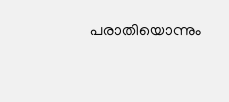പരാതിയൊന്നും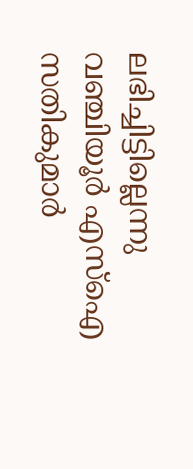ലഭിച്ചിട്ടില്ലെന്നു വഞ്ചിയൂര്‍ എസ്ഐ സതികുമാര്‍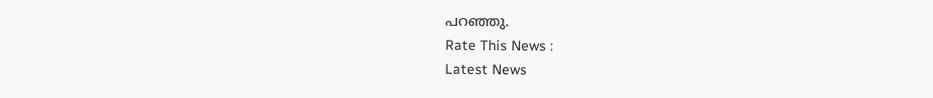പറഞ്ഞു.
Rate This News :
Latest News